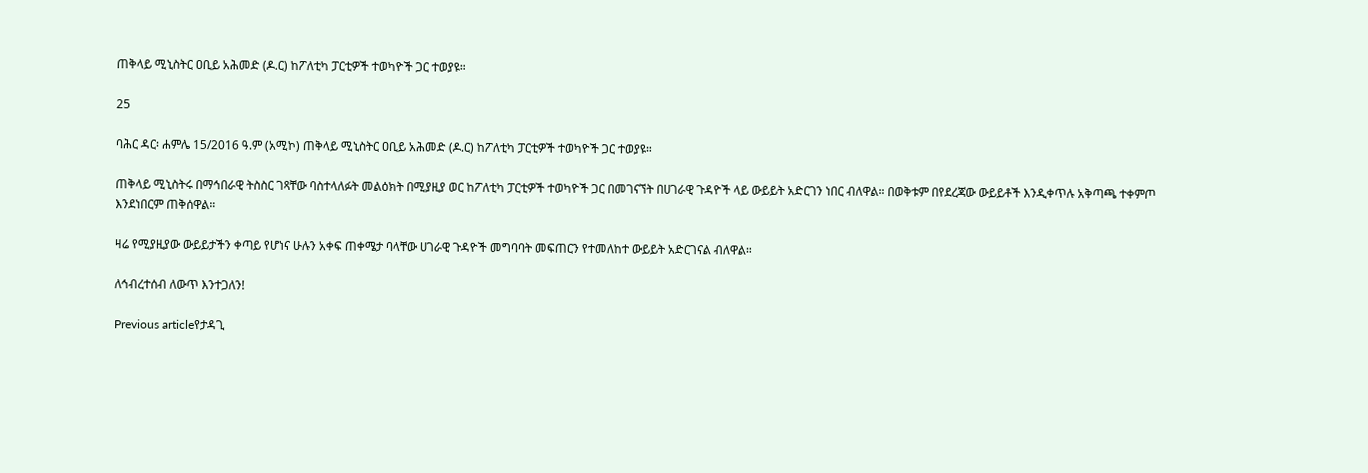ጠቅላይ ሚኒስትር ዐቢይ አሕመድ (ዶ.ር) ከፖለቲካ ፓርቲዎች ተወካዮች ጋር ተወያዩ።

25

ባሕር ዳር፡ ሐምሌ 15/2016 ዓ.ም (አሚኮ) ጠቅላይ ሚኒስትር ዐቢይ አሕመድ (ዶ.ር) ከፖለቲካ ፓርቲዎች ተወካዮች ጋር ተወያዩ።

ጠቅላይ ሚኒስትሩ በማኅበራዊ ትስስር ገጻቸው ባስተላለፉት መልዕክት በሚያዚያ ወር ከፖለቲካ ፓርቲዎች ተወካዮች ጋር በመገናኘት በሀገራዊ ጉዳዮች ላይ ውይይት አድርገን ነበር ብለዋል። በወቅቱም በየደረጃው ውይይቶች እንዲቀጥሉ አቅጣጫ ተቀምጦ እንደነበርም ጠቅሰዋል።

ዛሬ የሚያዚያው ውይይታችን ቀጣይ የሆነና ሁሉን አቀፍ ጠቀሜታ ባላቸው ሀገራዊ ጉዳዮች መግባባት መፍጠርን የተመለከተ ውይይት አድርገናል ብለዋል።

ለኅብረተሰብ ለውጥ እንተጋለን!

Previous articleየታዳጊ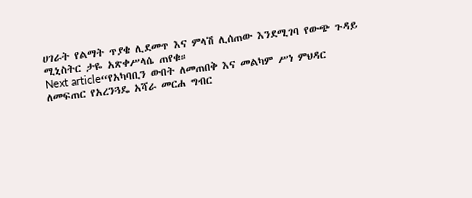ሀገራት የልማት ጥያቄ ሊደመጥ እና ምላሽ ሊሰጠው እንደሚገባ የውጭ ጉዳይ ሚኒስትር ታዬ አጽቀሥላሴ ጠየቁ።
Next article“የአካባቢን ውበት ለመጠበቅ እና መልካም ሥነ ምህዳር ለመፍጠር የአረንጓዴ አሻራ መርሐ ግብር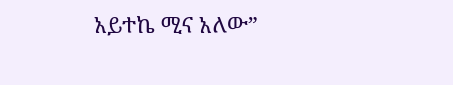አይተኬ ሚና አለው”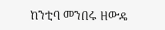ከንቲባ መንበሩ ዘውዴ